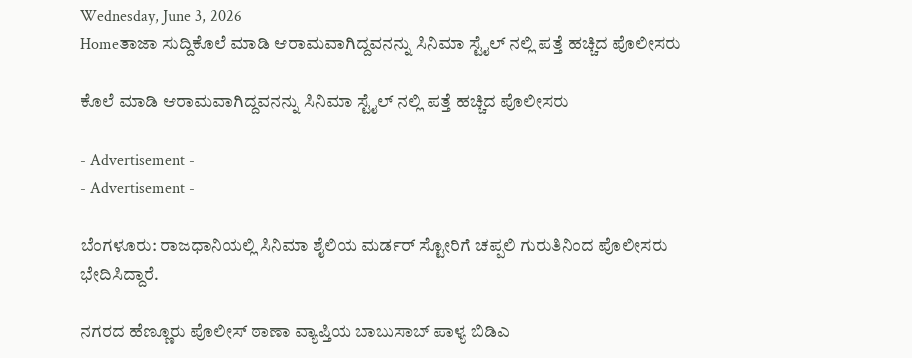Wednesday, June 3, 2026
Homeತಾಜಾ ಸುದ್ದಿಕೊಲೆ ಮಾಡಿ ಆರಾಮವಾಗಿದ್ದವನನ್ನು ಸಿನಿಮಾ ಸ್ಟೈಲ್ ನಲ್ಲಿ ಪತ್ತೆ ಹಚ್ಚಿದ ಪೊಲೀಸರು

ಕೊಲೆ ಮಾಡಿ ಆರಾಮವಾಗಿದ್ದವನನ್ನು ಸಿನಿಮಾ ಸ್ಟೈಲ್ ನಲ್ಲಿ ಪತ್ತೆ ಹಚ್ಚಿದ ಪೊಲೀಸರು

- Advertisement -
- Advertisement -

ಬೆಂಗಳೂರು: ರಾಜಧಾನಿಯಲ್ಲಿ ಸಿನಿಮಾ ಶೈಲಿಯ ಮರ್ಡರ್ ಸ್ಟೋರಿಗೆ ಚಪ್ಪಲಿ ಗುರುತಿನಿಂದ ಪೊಲೀಸರು ಭೇದಿಸಿದ್ದಾರೆ.

ನಗರದ ಹೆಣ್ಣೂರು ಪೊಲೀಸ್ ಠಾಣಾ ವ್ಯಾಪ್ತಿಯ ಬಾಬುಸಾಬ್ ಪಾಳ್ಯ ಬಿಡಿಎ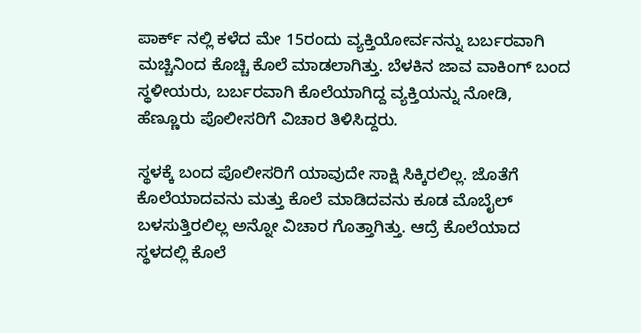ಪಾರ್ಕ್ ನಲ್ಲಿ ಕಳೆದ ಮೇ 15ರಂದು ವ್ಯಕ್ತಿಯೋರ್ವನನ್ನು ಬರ್ಬರವಾಗಿ ಮಚ್ಚಿನಿಂದ ಕೊಚ್ಚಿ ಕೊಲೆ ಮಾಡಲಾಗಿತ್ತು. ಬೆಳಕಿನ ಜಾವ ವಾಕಿಂಗ್ ಬಂದ ಸ್ಥಳೀಯರು, ಬರ್ಬರವಾಗಿ ಕೊಲೆಯಾಗಿದ್ದ ವ್ಯಕ್ತಿಯನ್ನು ನೋಡಿ, ಹೆಣ್ಣೂರು ಪೊಲೀಸರಿಗೆ ವಿಚಾರ ತಿಳಿಸಿದ್ದರು.

ಸ್ಥಳಕ್ಕೆ ಬಂದ ಪೊಲೀಸರಿಗೆ ಯಾವುದೇ ಸಾಕ್ಷಿ ಸಿಕ್ಕಿರಲಿಲ್ಲ. ಜೊತೆಗೆ ಕೊಲೆಯಾದವನು ಮತ್ತು ಕೊಲೆ ಮಾಡಿದವನು ಕೂಡ ಮೊಬೈಲ್ ಬಳಸುತ್ತಿರಲಿಲ್ಲ ಅನ್ನೋ ವಿಚಾರ ಗೊತ್ತಾಗಿತ್ತು. ಆದ್ರೆ ಕೊಲೆಯಾದ ಸ್ಥಳದಲ್ಲಿ ಕೊಲೆ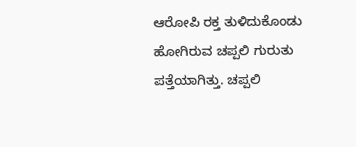ಆರೋಪಿ ರಕ್ತ ತುಳಿದುಕೊಂಡು ಹೋಗಿರುವ ಚಪ್ಪಲಿ ಗುರುತು ಪತ್ತೆಯಾಗಿತ್ತು. ಚಪ್ಪಲಿ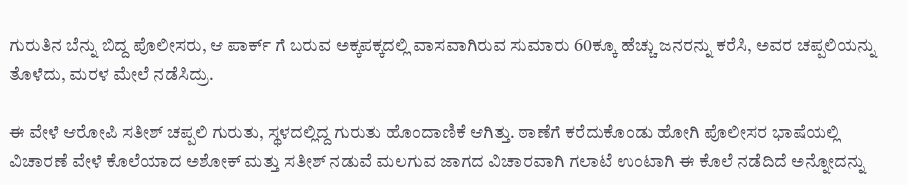ಗುರುತಿನ ಬೆನ್ನು ಬಿದ್ದ ಪೊಲೀಸರು, ಆ ಪಾರ್ಕ್ ಗೆ ಬರುವ ಅಕ್ಕಪಕ್ಕದಲ್ಲಿ ವಾಸವಾಗಿರುವ ಸುಮಾರು 60ಕ್ಕೂ ಹೆಚ್ಚು ಜನರನ್ನು ಕರೆಸಿ, ಅವರ ಚಪ್ಪಲಿಯನ್ನು ತೊಳೆದು, ಮರಳ ಮೇಲೆ ನಡೆಸಿದ್ರು.

ಈ ವೇಳೆ ಆರೋಪಿ ಸತೀಶ್ ಚಪ್ಪಲಿ ಗುರುತು, ಸ್ಥಳದಲ್ಲಿದ್ದ ಗುರುತು ಹೊಂದಾಣಿಕೆ ಆಗಿತ್ತು. ಠಾಣೆಗೆ ಕರೆದುಕೊಂಡು ಹೋಗಿ ಪೊಲೀಸರ ಭಾಷೆಯಲ್ಲಿ ವಿಚಾರಣೆ ವೇಳೆ ಕೊಲೆಯಾದ ಅಶೋಕ್ ಮತ್ತು ಸತೀಶ್ ನಡುವೆ ಮಲಗುವ ಜಾಗದ ವಿಚಾರವಾಗಿ ಗಲಾಟೆ ಉಂಟಾಗಿ ಈ ಕೊಲೆ ನಡೆದಿದೆ ಅನ್ನೋದನ್ನು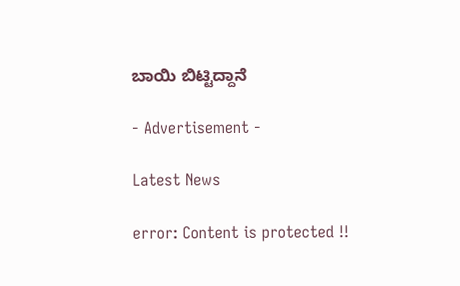ಬಾಯಿ ಬಿಟ್ಟಿದ್ದಾನೆ

- Advertisement -

Latest News

error: Content is protected !!